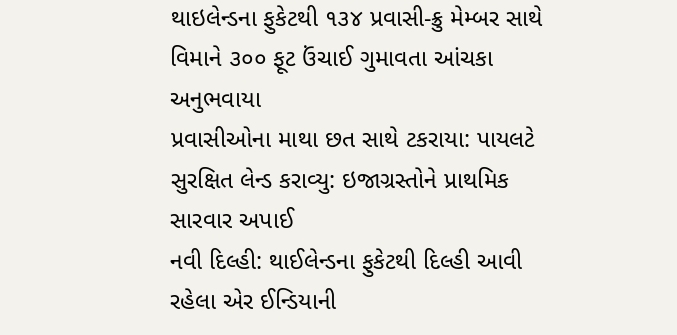થાઇલેન્ડના ફુકેટથી ૧૩૪ પ્રવાસી-ક્રુ મેમ્બર સાથે
વિમાને ૩૦૦ ફૂટ ઉંચાઈ ગુમાવતા આંચકા અનુભવાયા
પ્રવાસીઓના માથા છત સાથે ટકરાયા: પાયલટે સુરક્ષિત લેન્ડ કરાવ્યુ: ઇજાગ્રસ્તોને પ્રાથમિક સારવાર અપાઈ
નવી દિલ્હી: થાઈલેન્ડના ફુકેટથી દિલ્હી આવી રહેલા એર ઈન્ડિયાની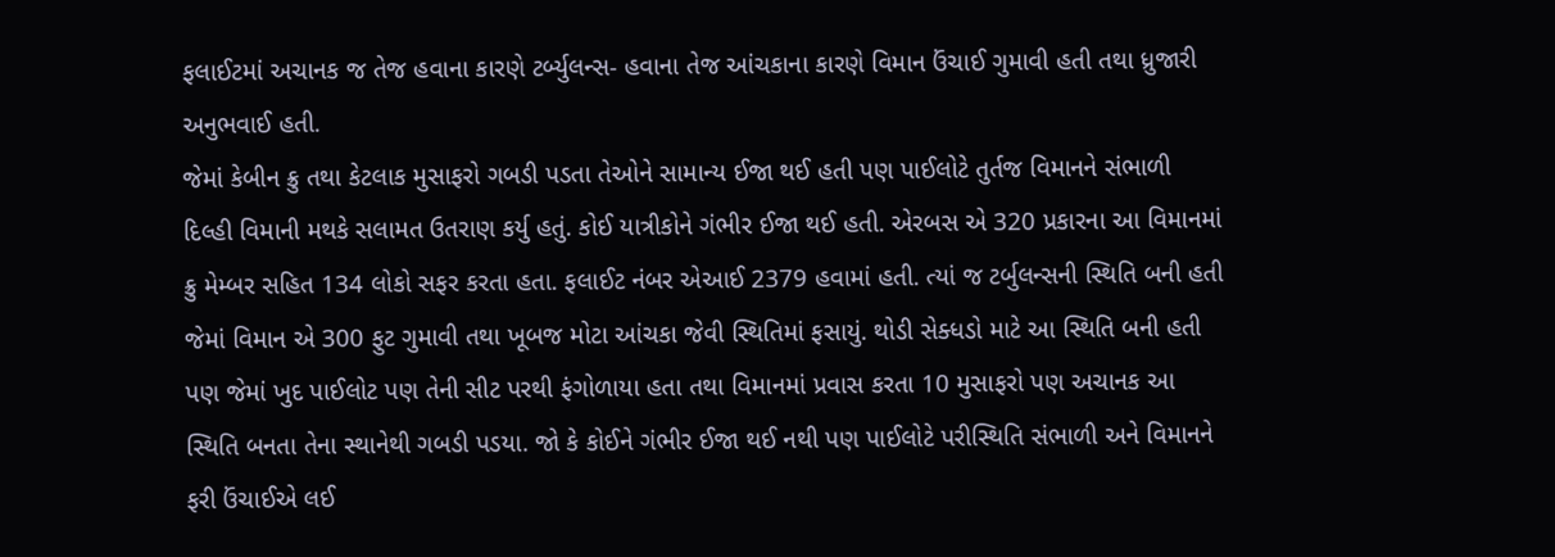ફલાઈટમાં અચાનક જ તેજ હવાના કારણે ટર્બ્યુલન્સ- હવાના તેજ આંચકાના કારણે વિમાન ઉંચાઈ ગુમાવી હતી તથા ધ્રુજારી અનુભવાઈ હતી.
જેમાં કેબીન ક્રુ તથા કેટલાક મુસાફરો ગબડી પડતા તેઓને સામાન્ય ઈજા થઈ હતી પણ પાઈલોટે તુર્તજ વિમાનને સંભાળી દિલ્હી વિમાની મથકે સલામત ઉતરાણ કર્યુ હતું. કોઈ યાત્રીકોને ગંભીર ઈજા થઈ હતી. એરબસ એ 320 પ્રકારના આ વિમાનમાં ક્રુ મેમ્બર સહિત 134 લોકો સફર કરતા હતા. ફલાઈટ નંબર એઆઈ 2379 હવામાં હતી. ત્યાં જ ટર્બુલન્સની સ્થિતિ બની હતી જેમાં વિમાન એ 300 ફુટ ગુમાવી તથા ખૂબજ મોટા આંચકા જેવી સ્થિતિમાં ફસાયું. થોડી સેક્ધડો માટે આ સ્થિતિ બની હતી પણ જેમાં ખુદ પાઈલોટ પણ તેની સીટ પરથી ફંગોળાયા હતા તથા વિમાનમાં પ્રવાસ કરતા 10 મુસાફરો પણ અચાનક આ સ્થિતિ બનતા તેના સ્થાનેથી ગબડી પડયા. જો કે કોઈને ગંભીર ઈજા થઈ નથી પણ પાઈલોટે પરીસ્થિતિ સંભાળી અને વિમાનને ફરી ઉંચાઈએ લઈ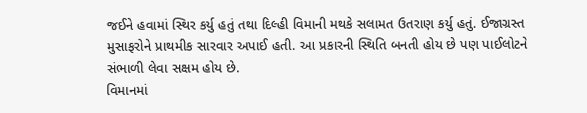જઈને હવામાં સ્થિર કર્યુ હતું તથા દિલ્હી વિમાની મથકે સલામત ઉતરાણ કર્યુ હતું. ઈજાગ્રસ્ત મુસાફરોને પ્રાથમીક સારવાર અપાઈ હતી. આ પ્રકારની સ્થિતિ બનતી હોય છે પણ પાઈલોટને સંભાળી લેવા સક્ષમ હોય છે.
વિમાનમાં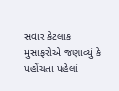સવાર કેટલાક મુસાફરોએ જણાવ્યું કે પહોંચતા પહેલાં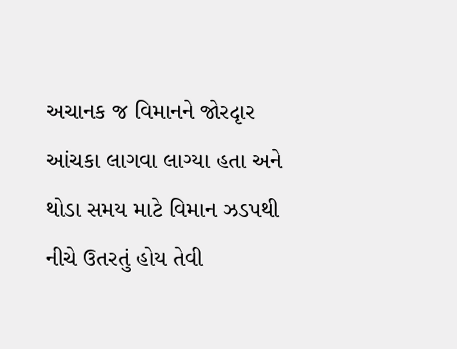અચાનક જ વિમાનને જોરદૃાર આંચકા લાગવા લાગ્યા હતા અને થોડા સમય માટે વિમાન ઝડપથી નીચે ઉતરતું હોય તેવી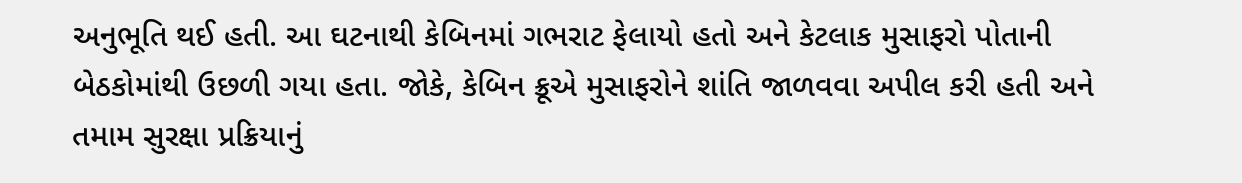અનુભૂતિ થઈ હતી. આ ઘટનાથી કેબિનમાં ગભરાટ ફેલાયો હતો અને કેટલાક મુસાફરો પોતાની બેઠકોમાંથી ઉછળી ગયા હતા. જોકે, કેબિન ક્રૂએ મુસાફરોને શાંતિ જાળવવા અપીલ કરી હતી અને તમામ સુરક્ષા પ્રક્રિયાનું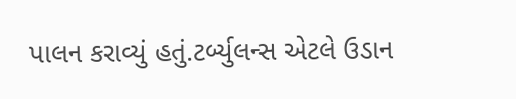પાલન કરાવ્યું હતું.ટર્બ્યુલન્સ એટલે ઉડાન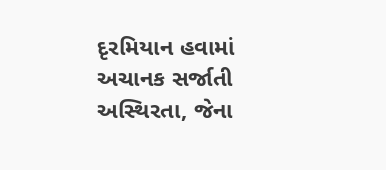દૃરમિયાન હવામાં અચાનક સર્જાતી અસ્થિરતા, જેના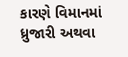કારણે વિમાનમાં ધ્રુજારી અથવા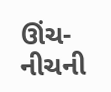ઊંચ-નીચની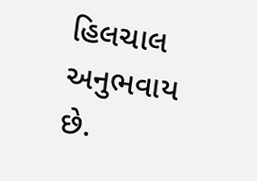હિલચાલ અનુભવાય છે.